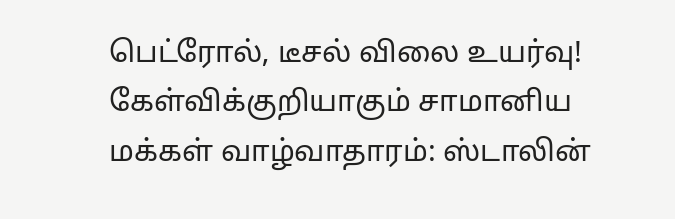பெட்ரோல், டீசல் விலை உயர்வு! கேள்விக்குறியாகும் சாமானிய மக்கள் வாழ்வாதாரம்: ஸ்டாலின்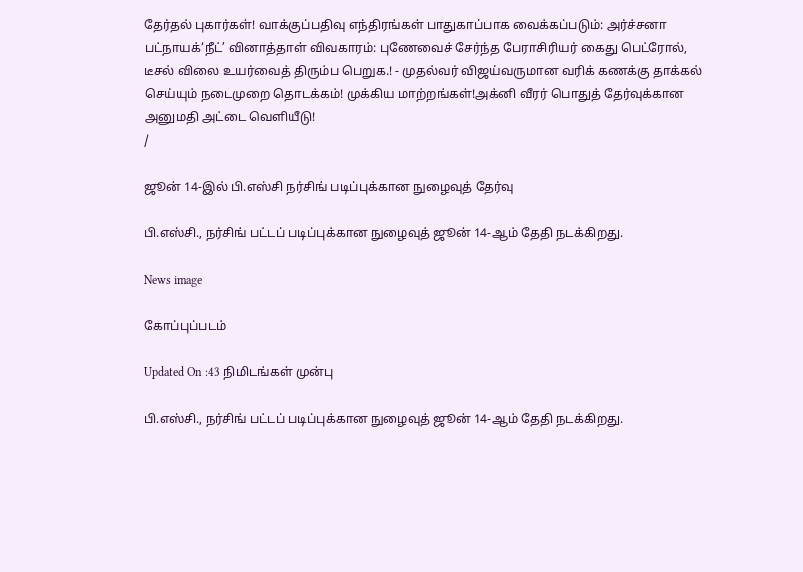தேர்தல் புகார்கள்! வாக்குப்பதிவு எந்திரங்கள் பாதுகாப்பாக வைக்கப்படும்: அர்ச்சனா பட்நாயக்‘நீட்’ வினாத்தாள் விவகாரம்: புணேவைச் சேர்ந்த பேராசிரியர் கைது பெட்ரோல், டீசல் விலை உயர்வைத் திரும்ப பெறுக.! - முதல்வர் விஜய்வருமான வரிக் கணக்கு தாக்கல் செய்யும் நடைமுறை தொடக்கம்! முக்கிய மாற்றங்கள்!அக்னி வீரர் பொதுத் தேர்வுக்கான அனுமதி அட்டை வெளியீடு!
/

ஜூன் 14-இல் பி.எஸ்சி நர்சிங் படிப்புக்கான நுழைவுத் தேர்வு

பி.எஸ்சி., நர்சிங் பட்டப் படிப்புக்கான நுழைவுத் ஜூன் 14-ஆம் தேதி நடக்கிறது.

News image

கோப்புப்படம்

Updated On :43 நிமிடங்கள் முன்பு

பி.எஸ்சி., நர்சிங் பட்டப் படிப்புக்கான நுழைவுத் ஜூன் 14-ஆம் தேதி நடக்கிறது.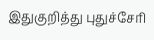இதுகுறித்து புதுச்சேரி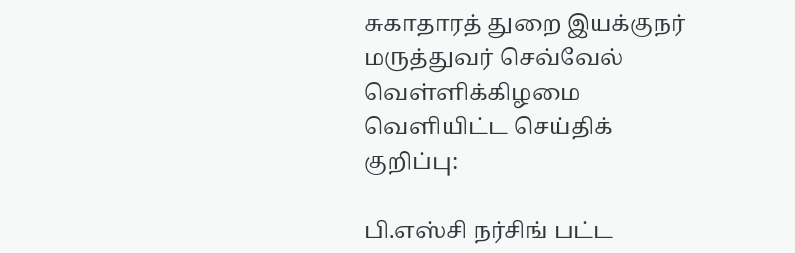சுகாதாரத் துறை இயக்குநர் மருத்துவர் செவ்வேல் வெள்ளிக்கிழமை வெளியிட்ட செய்திக் குறிப்பு:

பி.எஸ்சி நர்சிங் பட்ட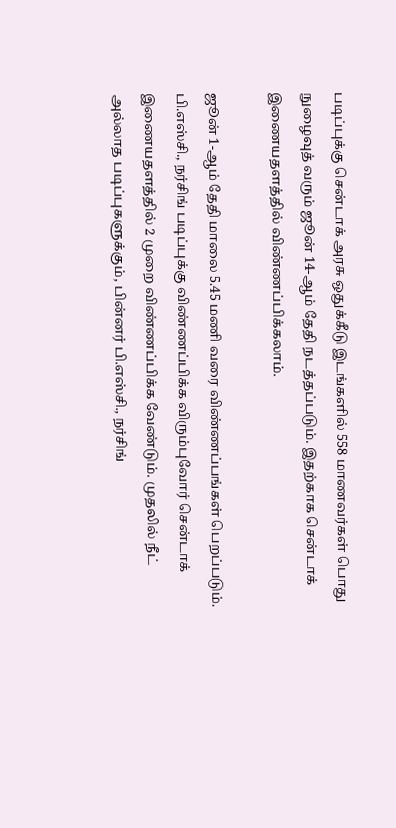படிப்புக்கு சென்டாக் அரசு ஒதுக்கீடு இடங்களில் 558 மாணவர்கள் பொது நுழைவுத் வரும் ஜூன் 14-ஆம் தேதி நடத்தப்படும். இதற்காக சென்டாக் இணையதளத்தில் விண்ணப்பிக்கலாம்.

ஜூன் 1-ஆம் தேதி மாலை 5.45 மணி வரை விண்ணப்பங்கள் பெறப்படும். பி.எஸ்சி., நர்சிங் படிப்புக்கு விண்ணப்பிக்க விரும்புவோர் சென்டாக் இணையதளத்தில் 2 முறை விண்ணப்பிக்க வேண்டும். முதலில் நீட் அல்லாத படிப்புகளுக்கும், பின்னர் பி.எஸ்சி., நர்சிங்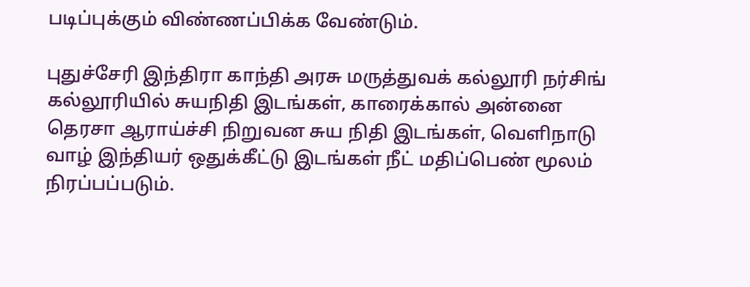படிப்புக்கும் விண்ணப்பிக்க வேண்டும்.

புதுச்சேரி இந்திரா காந்தி அரசு மருத்துவக் கல்லூரி நர்சிங் கல்லூரியில் சுயநிதி இடங்கள், காரைக்கால் அன்னை தெரசா ஆராய்ச்சி நிறுவன சுய நிதி இடங்கள், வெளிநாடு வாழ் இந்தியர் ஒதுக்கீட்டு இடங்கள் நீட் மதிப்பெண் மூலம் நிரப்பப்படும்.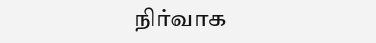நிர்வாக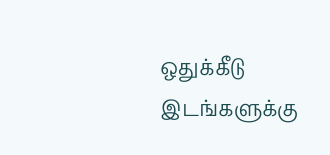ஒதுக்கீடு இடங்களுக்கு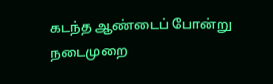கடந்த ஆண்டைப் போன்று நடைமுறை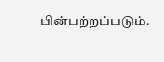பின்பற்றப்படும்.